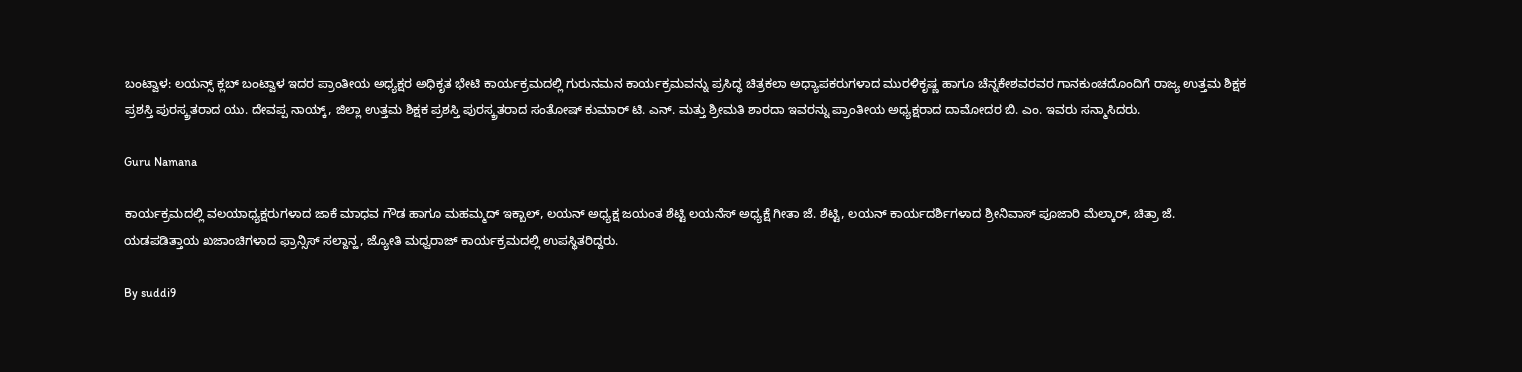ಬಂಟ್ವಾಳ: ಲಯನ್ಸ್ ಕ್ಲಬ್ ಬಂಟ್ವಾಳ ಇದರ ಪ್ರಾಂತೀಯ ಅಧ್ಯಕ್ಷರ ಅಧಿಕೃತ ಭೇಟಿ ಕಾರ್ಯಕ್ರಮದಲ್ಲಿ ಗುರುನಮನ ಕಾರ್ಯಕ್ರಮವನ್ನು ಪ್ರಸಿದ್ಧ ಚಿತ್ರಕಲಾ ಅಧ್ಯಾಪಕರುಗಳಾದ ಮುರಳಿಕೃಷ್ಣ ಹಾಗೂ ಚೆನ್ನಕೇಶವರವರ ಗಾನಕುಂಚದೊಂದಿಗೆ ರಾಜ್ಯ ಉತ್ತಮ ಶಿಕ್ಷಕ ಪ್ರಶಸ್ತಿ ಪುರಸ್ಕ್ರತರಾದ ಯು. ದೇವಪ್ಪ ನಾಯ್ಕ್, ಜಿಲ್ಲಾ ಉತ್ತಮ ಶಿಕ್ಷಕ ಪ್ರಶಸ್ತಿ ಪುರಸ್ಕ್ರತರಾದ ಸಂತೋಷ್ ಕುಮಾರ್ ಟಿ. ಎನ್. ಮತ್ತು ಶ್ರೀಮತಿ ಶಾರದಾ ಇವರನ್ನು ಪ್ರಾಂತೀಯ ಅಧ್ಯಕ್ಷರಾದ ದಾಮೋದರ ಬಿ. ಎಂ. ಇವರು ಸನ್ಮಾಸಿದರು.

Guru Namana

ಕಾರ್ಯಕ್ರಮದಲ್ಲಿ ವಲಯಾಧ್ಯಕ್ಷರುಗಳಾದ ಜಾಕೆ ಮಾಧವ ಗೌಡ ಹಾಗೂ ಮಹಮ್ಮದ್ ಇಕ್ಬಾಲ್, ಲಯನ್ ಅಧ್ಯಕ್ಷ ಜಯಂತ ಶೆಟ್ಟಿ ಲಯನೆಸ್ ಅಧ್ಯಕ್ಷೆ ಗೀತಾ ಜೆ. ಶೆಟ್ಟಿ, ಲಯನ್ ಕಾರ್ಯದರ್ಶಿಗಳಾದ ಶ್ರೀನಿವಾಸ್ ಪೂಜಾರಿ ಮೆಲ್ಕಾರ್, ಚಿತ್ರಾ ಜೆ. ಯಡಪಡಿತ್ತಾಯ ಖಜಾಂಚಿಗಳಾದ ಫ್ರಾನ್ಸಿಸ್ ಸಲ್ದಾನ್ಹ, ಜ್ಯೋತಿ ಮಧ್ವರಾಜ್ ಕಾರ್ಯಕ್ರಮದಲ್ಲಿ ಉಪಸ್ಥಿತರಿದ್ದರು.

By suddi9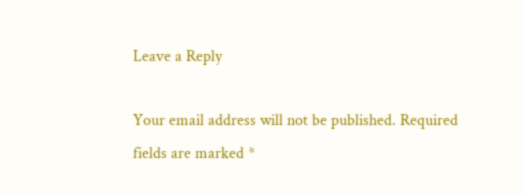Leave a Reply

Your email address will not be published. Required fields are marked *